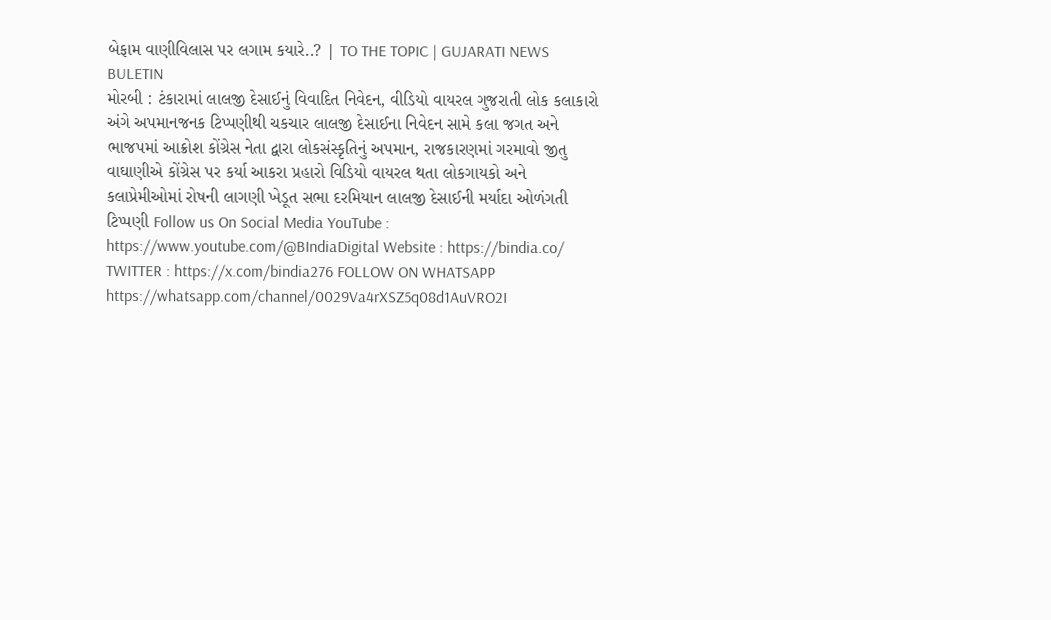બેફામ વાણીવિલાસ પર લગામ કયારે..? | TO THE TOPIC | GUJARATI NEWS BULETIN
મોરબી : ટંકારામાં લાલજી દેસાઈનું વિવાદિત નિવેદન, વીડિયો વાયરલ ગુજરાતી લોક કલાકારો અંગે અપમાનજનક ટિપ્પણીથી ચકચાર લાલજી દેસાઈના નિવેદન સામે કલા જગત અને ભાજપમાં આક્રોશ કોંગ્રેસ નેતા દ્વારા લોકસંસ્કૃતિનું અપમાન, રાજકારણમાં ગરમાવો જીતુ વાઘાણીએ કોંગ્રેસ પર કર્યા આકરા પ્રહારો વિડિયો વાયરલ થતા લોકગાયકો અને કલાપ્રેમીઓમાં રોષની લાગણી ખેડૂત સભા દરમિયાન લાલજી દેસાઈની મર્યાદા ઓળંગતી ટિપ્પણી Follow us On Social Media YouTube : https://www.youtube.com/@BIndiaDigital Website : https://bindia.co/ TWITTER : https://x.com/bindia276 FOLLOW ON WHATSAPP https://whatsapp.com/channel/0029Va4rXSZ5q08d1AuVRO2I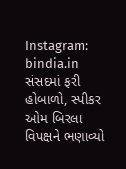Instagram: bindia.in
સંસદમાં ફરી હોબાળો, સ્પીકર ઓમ બિરલા વિપક્ષને ભણાવ્યો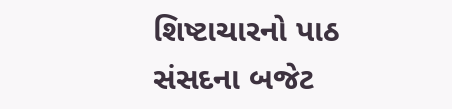શિષ્ટાચારનો પાઠ
સંસદના બજેટ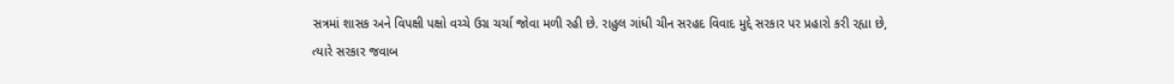સત્રમાં શાસક અને વિપક્ષી પક્ષો વચ્ચે ઉગ્ર ચર્ચા જોવા મળી રહી છે. રાહુલ ગાંધી ચીન સરહદ વિવાદ મુદ્દે સરકાર પર પ્રહારો કરી રહ્યા છે, ત્યારે સરકાર જવાબ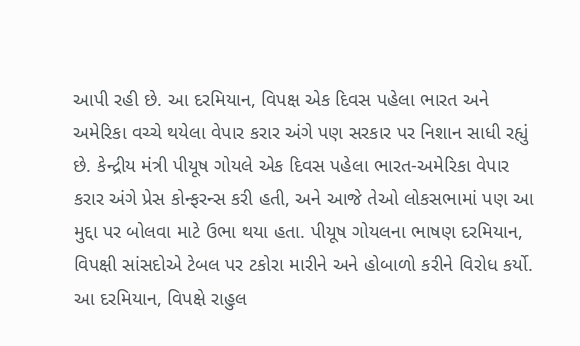આપી રહી છે. આ દરમિયાન, વિપક્ષ એક દિવસ પહેલા ભારત અને અમેરિકા વચ્ચે થયેલા વેપાર કરાર અંગે પણ સરકાર પર નિશાન સાધી રહ્યું છે. કેન્દ્રીય મંત્રી પીયૂષ ગોયલે એક દિવસ પહેલા ભારત-અમેરિકા વેપાર કરાર અંગે પ્રેસ કોન્ફરન્સ કરી હતી, અને આજે તેઓ લોકસભામાં પણ આ મુદ્દા પર બોલવા માટે ઉભા થયા હતા. પીયૂષ ગોયલના ભાષણ દરમિયાન, વિપક્ષી સાંસદોએ ટેબલ પર ટકોરા મારીને અને હોબાળો કરીને વિરોધ કર્યો. આ દરમિયાન, વિપક્ષે રાહુલ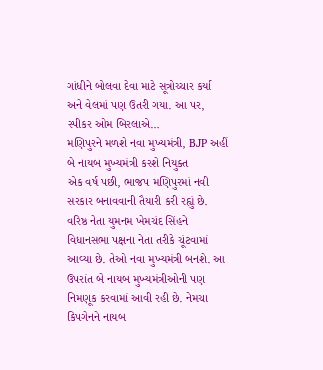ગાંધીને બોલવા દેવા માટે સૂત્રોચ્ચાર કર્યા અને વેલમાં પણ ઉતરી ગયા. આ પર, સ્પીકર ઓમ બિરલાએ…
મણિપુરને મળશે નવા મુખ્યમંત્રી, BJP અહીં બે નાયબ મુખ્યમંત્રી કરશે નિયુક્ત
એક વર્ષ પછી, ભાજપ મણિપુરમાં નવી સરકાર બનાવવાની તૈયારી કરી રહ્યું છે. વરિષ્ઠ નેતા યુમનમ ખેમચંદ સિંહને વિધાનસભા પક્ષના નેતા તરીકે ચૂંટવામાં આવ્યા છે. તેઓ નવા મુખ્યમંત્રી બનશે. આ ઉપરાંત બે નાયબ મુખ્યમંત્રીઓની પણ નિમણૂક કરવામાં આવી રહી છે. નેમચા કિપગેનને નાયબ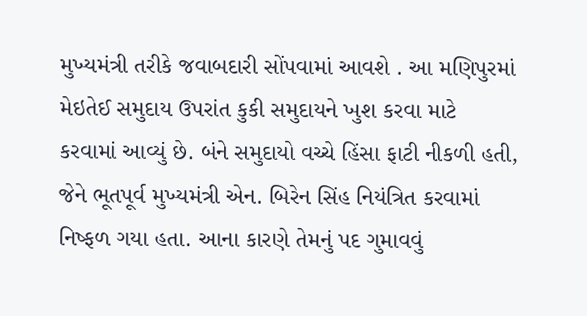મુખ્યમંત્રી તરીકે જવાબદારી સોંપવામાં આવશે . આ મણિપુરમાં મેઇતેઈ સમુદાય ઉપરાંત કુકી સમુદાયને ખુશ કરવા માટે કરવામાં આવ્યું છે. બંને સમુદાયો વચ્ચે હિંસા ફાટી નીકળી હતી, જેને ભૂતપૂર્વ મુખ્યમંત્રી એન. બિરેન સિંહ નિયંત્રિત કરવામાં નિષ્ફળ ગયા હતા. આના કારણે તેમનું પદ ગુમાવવું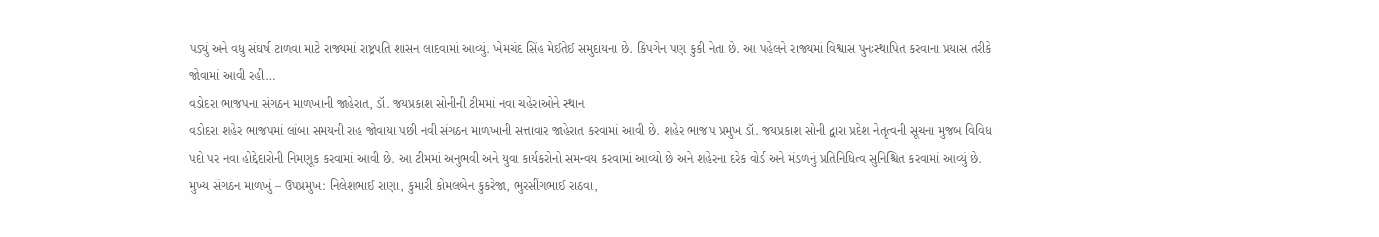પડ્યું અને વધુ સંઘર્ષ ટાળવા માટે રાજ્યમાં રાષ્ટ્રપતિ શાસન લાદવામાં આવ્યું. ખેમચંદ સિંહ મેઈતેઈ સમુદાયના છે. કિપગેન પણ કુકી નેતા છે. આ પહેલને રાજ્યમાં વિશ્વાસ પુનઃસ્થાપિત કરવાના પ્રયાસ તરીકે જોવામાં આવી રહી…
વડોદરા ભાજપના સંગઠન માળખાની જાહેરાત, ડૉ. જયપ્રકાશ સોનીની ટીમમાં નવા ચહેરાઓને સ્થાન
વડોદરા શહેર ભાજપમાં લાંબા સમયની રાહ જોવાયા પછી નવી સંગઠન માળખાની સત્તાવાર જાહેરાત કરવામાં આવી છે. શહેર ભાજપ પ્રમુખ ડૉ. જયપ્રકાશ સોની દ્વારા પ્રદેશ નેતૃત્વની સૂચના મુજબ વિવિધ પદો પર નવા હોદ્દેદારોની નિમણૂક કરવામાં આવી છે. આ ટીમમાં અનુભવી અને યુવા કાર્યકરોનો સમન્વય કરવામાં આવ્યો છે અને શહેરના દરેક વોર્ડ અને મંડળનું પ્રતિનિધિત્વ સુનિશ્ચિત કરવામાં આવ્યું છે. મુખ્ય સંગઠન માળખું – ઉપપ્રમુખ: નિલેશભાઈ રાણા, કુમારી કોમલબેન કુકરેજા, ભુરસીંગભાઈ રાઠવા,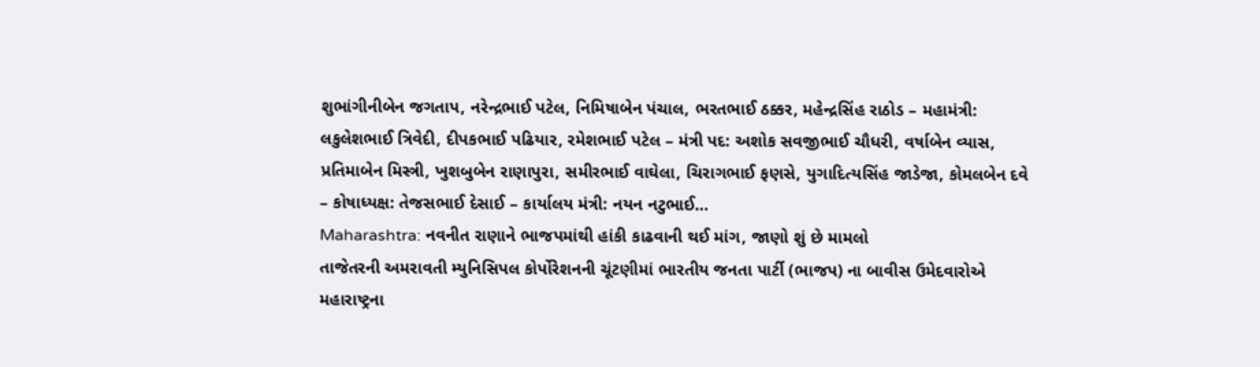શુભાંગીનીબેન જગતાપ, નરેન્દ્રભાઈ પટેલ, નિમિષાબેન પંચાલ, ભરતભાઈ ઠક્કર, મહેન્દ્રસિંહ રાઠોડ – મહામંત્રી: લકુલેશભાઈ ત્રિવેદી, દીપકભાઈ પઢિયાર, રમેશભાઈ પટેલ – મંત્રી પદ: અશોક સવજીભાઈ ચૌધરી, વર્ષાબેન વ્યાસ, પ્રતિમાબેન મિસ્ત્રી, ખુશબુબેન રાણાપુરા, સમીરભાઈ વાઘેલા, ચિરાગભાઈ ફણસે, યુગાદિત્યસિંહ જાડેજા, કોમલબેન દવે – કોષાધ્યક્ષ: તેજસભાઈ દેસાઈ – કાર્યાલય મંત્રી: નયન નટુભાઈ…
Maharashtra: નવનીત રાણાને ભાજપમાંથી હાંકી કાઢવાની થઈ માંગ, જાણો શું છે મામલો
તાજેતરની અમરાવતી મ્યુનિસિપલ કોર્પોરેશનની ચૂંટણીમાં ભારતીય જનતા પાર્ટી (ભાજપ) ના બાવીસ ઉમેદવારોએ મહારાષ્ટ્રના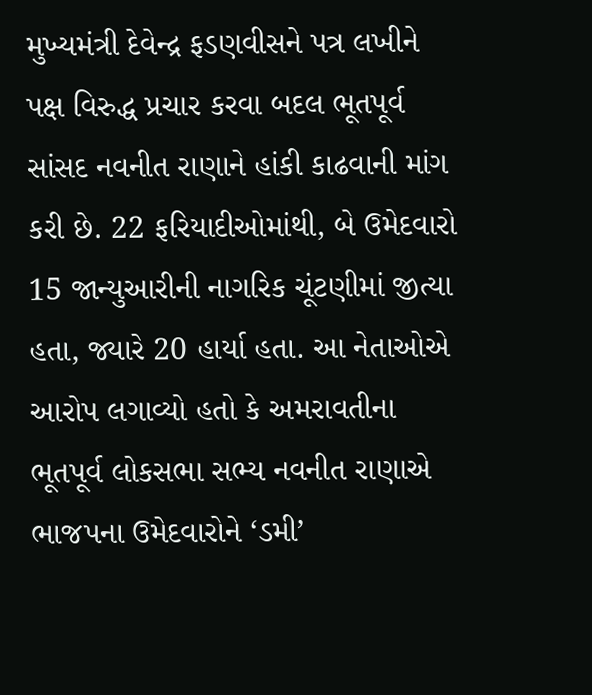મુખ્યમંત્રી દેવેન્દ્ર ફડણવીસને પત્ર લખીને પક્ષ વિરુદ્ધ પ્રચાર કરવા બદલ ભૂતપૂર્વ સાંસદ નવનીત રાણાને હાંકી કાઢવાની માંગ કરી છે. 22 ફરિયાદીઓમાંથી, બે ઉમેદવારો 15 જાન્યુઆરીની નાગરિક ચૂંટણીમાં જીત્યા હતા, જ્યારે 20 હાર્યા હતા. આ નેતાઓએ આરોપ લગાવ્યો હતો કે અમરાવતીના ભૂતપૂર્વ લોકસભા સભ્ય નવનીત રાણાએ ભાજપના ઉમેદવારોને ‘ડમી’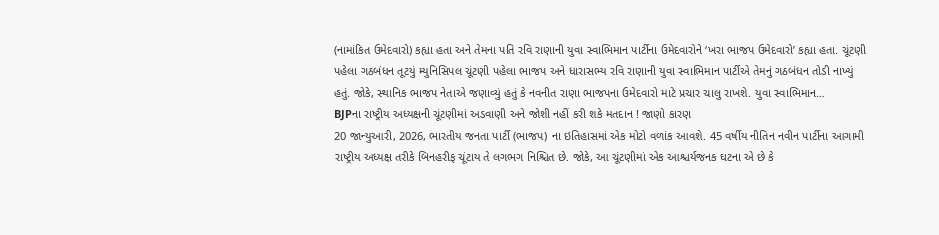(નામાંકિત ઉમેદવારો) કહ્યા હતા અને તેમના પતિ રવિ રાણાની યુવા સ્વાભિમાન પાર્ટીના ઉમેદવારોને ‘ખરા ભાજપ ઉમેદવારો’ કહ્યા હતા. ચૂંટણી પહેલા ગઠબંધન તૂટયું મ્યુનિસિપલ ચૂંટણી પહેલા ભાજપ અને ધારાસભ્ય રવિ રાણાની યુવા સ્વાભિમાન પાર્ટીએ તેમનું ગઠબંધન તોડી નાખ્યું હતું. જોકે, સ્થાનિક ભાજપ નેતાએ જણાવ્યું હતું કે નવનીત રાણા ભાજપના ઉમેદવારો માટે પ્રચાર ચાલુ રાખશે. યુવા સ્વાભિમાન…
BJPના રાષ્ટ્રીય અધ્યક્ષની ચૂંટણીમાં અડવાણી અને જોશી નહીં કરી શકે મતદાન ! જાણો કારણ
20 જાન્યુઆરી, 2026, ભારતીય જનતા પાર્ટી (ભાજપ) ના ઇતિહાસમાં એક મોટો વળાંક આવશે. 45 વર્ષીય નીતિન નવીન પાર્ટીના આગામી રાષ્ટ્રીય અધ્યક્ષ તરીકે બિનહરીફ ચૂંટાય તે લગભગ નિશ્ચિત છે. જોકે, આ ચૂંટણીમાં એક આશ્ચર્યજનક ઘટના એ છે કે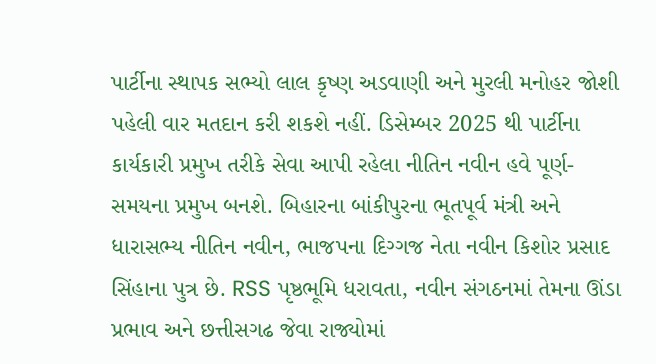પાર્ટીના સ્થાપક સભ્યો લાલ કૃષ્ણ અડવાણી અને મુરલી મનોહર જોશી પહેલી વાર મતદાન કરી શકશે નહીં. ડિસેમ્બર 2025 થી પાર્ટીના કાર્યકારી પ્રમુખ તરીકે સેવા આપી રહેલા નીતિન નવીન હવે પૂર્ણ-સમયના પ્રમુખ બનશે. બિહારના બાંકીપુરના ભૂતપૂર્વ મંત્રી અને ધારાસભ્ય નીતિન નવીન, ભાજપના દિગ્ગજ નેતા નવીન કિશોર પ્રસાદ સિંહાના પુત્ર છે. RSS પૃષ્ઠભૂમિ ધરાવતા, નવીન સંગઠનમાં તેમના ઊંડા પ્રભાવ અને છત્તીસગઢ જેવા રાજ્યોમાં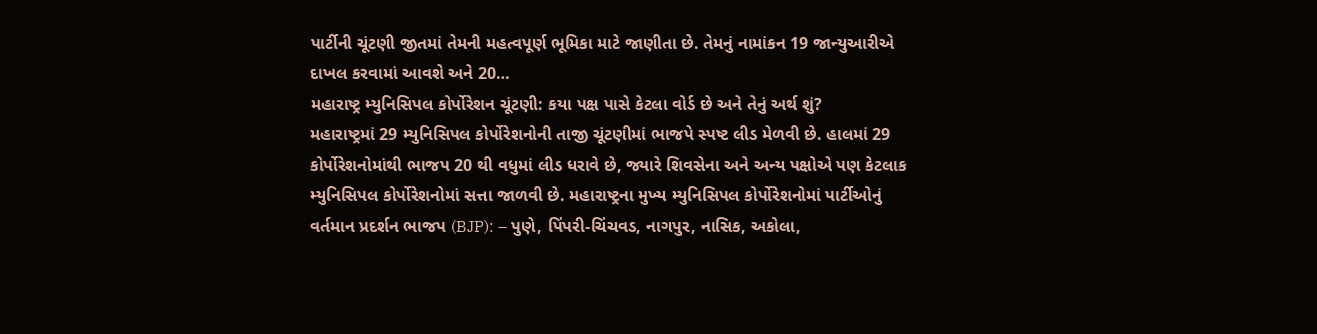પાર્ટીની ચૂંટણી જીતમાં તેમની મહત્વપૂર્ણ ભૂમિકા માટે જાણીતા છે. તેમનું નામાંકન 19 જાન્યુઆરીએ દાખલ કરવામાં આવશે અને 20…
મહારાષ્ટ્ર મ્યુનિસિપલ કોર્પોરેશન ચૂંટણી: કયા પક્ષ પાસે કેટલા વોર્ડ છે અને તેનું અર્થ શું?
મહારાષ્ટ્રમાં 29 મ્યુનિસિપલ કોર્પોરેશનોની તાજી ચૂંટણીમાં ભાજપે સ્પષ્ટ લીડ મેળવી છે. હાલમાં 29 કોર્પોરેશનોમાંથી ભાજપ 20 થી વધુમાં લીડ ધરાવે છે, જ્યારે શિવસેના અને અન્ય પક્ષોએ પણ કેટલાક મ્યુનિસિપલ કોર્પોરેશનોમાં સત્તા જાળવી છે. મહારાષ્ટ્રના મુખ્ય મ્યુનિસિપલ કોર્પોરેશનોમાં પાર્ટીઓનું વર્તમાન પ્રદર્શન ભાજપ (BJP): – પુણે, પિંપરી-ચિંચવડ, નાગપુર, નાસિક, અકોલા,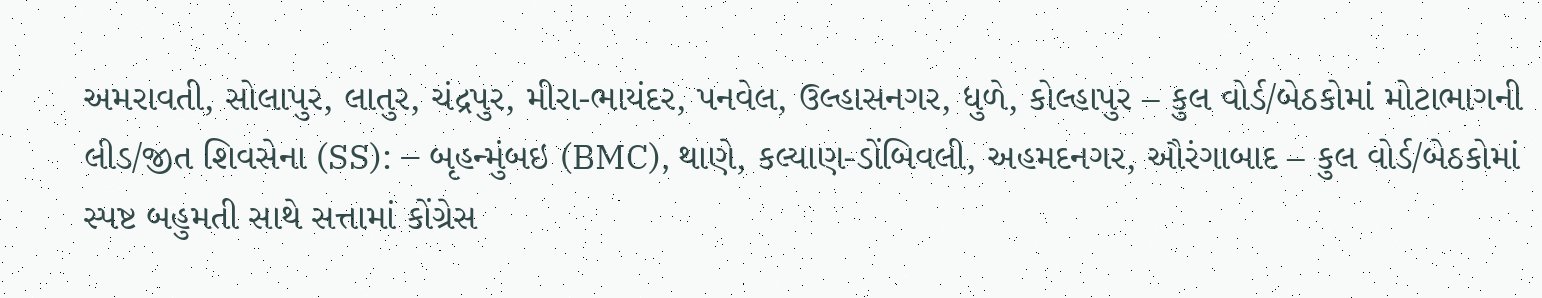અમરાવતી, સોલાપુર, લાતુર, ચંદ્રપુર, મીરા-ભાયંદર, પનવેલ, ઉલ્હાસનગર, ધુળે, કોલ્હાપુર – કુલ વોર્ડ/બેઠકોમાં મોટાભાગની લીડ/જીત શિવસેના (SS): – બૃહન્મુંબઇ (BMC), થાણે, કલ્યાણ-ડોંબિવલી, અહમદનગર, ઔરંગાબાદ – કુલ વોર્ડ/બેઠકોમાં સ્પષ્ટ બહુમતી સાથે સત્તામાં કોંગ્રેસ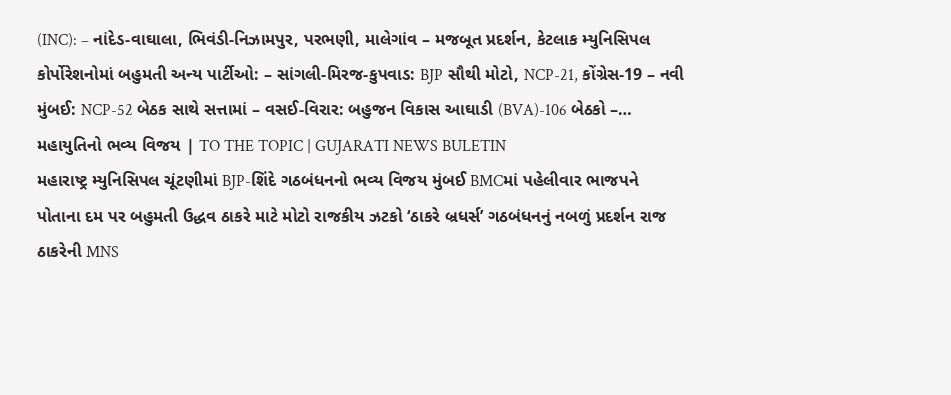(INC): – નાંદેડ-વાઘાલા, ભિવંડી-નિઝામપુર, પરભણી, માલેગાંવ – મજબૂત પ્રદર્શન, કેટલાક મ્યુનિસિપલ કોર્પોરેશનોમાં બહુમતી અન્ય પાર્ટીઓ: – સાંગલી-મિરજ-કુપવાડ: BJP સૌથી મોટો, NCP-21, કોંગ્રેસ-19 – નવી મુંબઈ: NCP-52 બેઠક સાથે સત્તામાં – વસઈ-વિરાર: બહુજન વિકાસ આઘાડી (BVA)-106 બેઠકો –…
મહાયુતિનો ભવ્ય વિજય | TO THE TOPIC | GUJARATI NEWS BULETIN
મહારાષ્ટ્ર મ્યુનિસિપલ ચૂંટણીમાં BJP-શિંદે ગઠબંધનનો ભવ્ય વિજય મુંબઈ BMCમાં પહેલીવાર ભાજપને પોતાના દમ પર બહુમતી ઉદ્ધવ ઠાકરે માટે મોટો રાજકીય ઝટકો ‘ઠાકરે બ્રધર્સ’ ગઠબંધનનું નબળું પ્રદર્શન રાજ ઠાકરેની MNS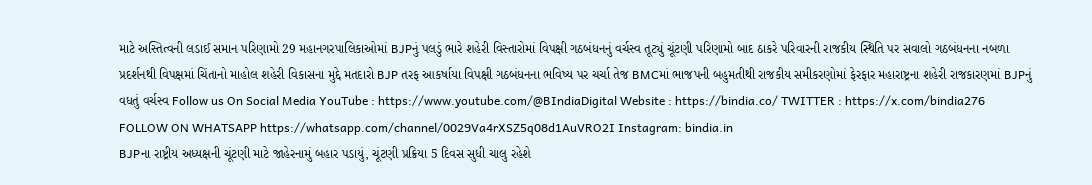માટે અસ્તિત્વની લડાઈ સમાન પરિણામો 29 મહાનગરપાલિકાઓમાં BJPનું પલડું ભારે શહેરી વિસ્તારોમાં વિપક્ષી ગઠબંધનનું વર્ચસ્વ તૂટ્યું ચૂંટણી પરિણામો બાદ ઠાકરે પરિવારની રાજકીય સ્થિતિ પર સવાલો ગઠબંધનના નબળા પ્રદર્શનથી વિપક્ષમાં ચિંતાનો માહોલ શહેરી વિકાસના મુદ્દે મતદારો BJP તરફ આકર્ષાયા વિપક્ષી ગઠબંધનના ભવિષ્ય પર ચર્ચા તેજ BMCમાં ભાજપની બહુમતીથી રાજકીય સમીકરણોમાં ફેરફાર મહારાષ્ટ્રના શહેરી રાજકારણમાં BJPનું વધતું વર્ચસ્વ Follow us On Social Media YouTube : https://www.youtube.com/@BIndiaDigital Website : https://bindia.co/ TWITTER : https://x.com/bindia276 FOLLOW ON WHATSAPP https://whatsapp.com/channel/0029Va4rXSZ5q08d1AuVRO2I Instagram: bindia.in
BJPના રાષ્ટ્રીય અધ્યક્ષની ચૂંટણી માટે જાહેરનામું બહાર પડાયું, ચૂંટણી પ્રક્રિયા 5 દિવસ સુધી ચાલુ રહેશે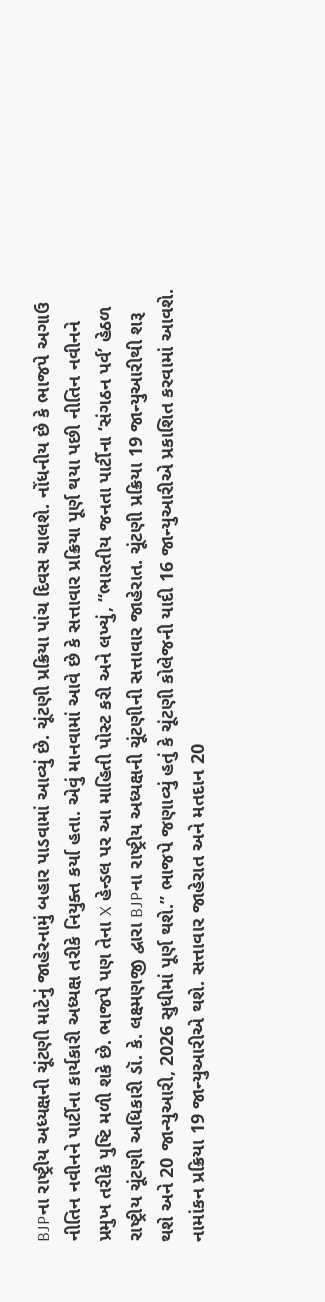BJPના રાષ્ટ્રીય અધ્યક્ષની ચૂંટણી માટેનું જાહેરનામું બહાર પાડવામાં આવ્યું છે. ચૂંટણી પ્રક્રિયા પાંચ દિવસ ચાલશે. નોંધનીય છે કે ભાજપે અગાઉ નીતિન નવીનને પાર્ટીના કાર્યકારી અધ્યક્ષ તરીકે નિયુક્ત કર્યા હતા. એવું માનવામાં આવે છે કે સત્તાવાર પ્રક્રિયા પૂર્ણ થયા પછી નીતિન નવીનને પ્રમુખ તરીકે પુષ્ટિ મળી શકે છે. ભાજપે પણ તેના X હેન્ડલ પર આ માહિતી પોસ્ટ કરી અને લખ્યું, “ભારતીય જનતા પાર્ટીના ‘સંગઠન પર્વ’ હેઠળ રાષ્ટ્રીય ચૂંટણી અધિકારી ડૉ. કે. લક્ષ્મણજી દ્વારા BJPના રાષ્ટ્રીય અધ્યક્ષની ચૂંટણીની સત્તાવાર જાહેરાત. ચૂંટણી પ્રક્રિયા 19 જાન્યુઆરીથી શરૂ થશે અને 20 જાન્યુઆરી, 2026 સુધીમાં પૂર્ણ થશે.” ભાજપે જણાવ્યું હતું કે ચૂંટણી કોલેજની યાદી 16 જાન્યુઆરીએ પ્રકાશિત કરવામાં આવશે. નામાંકન પ્રક્રિયા 19 જાન્યુઆરીએ થશે. સત્તાવાર જાહેરાત અને મતદાન 20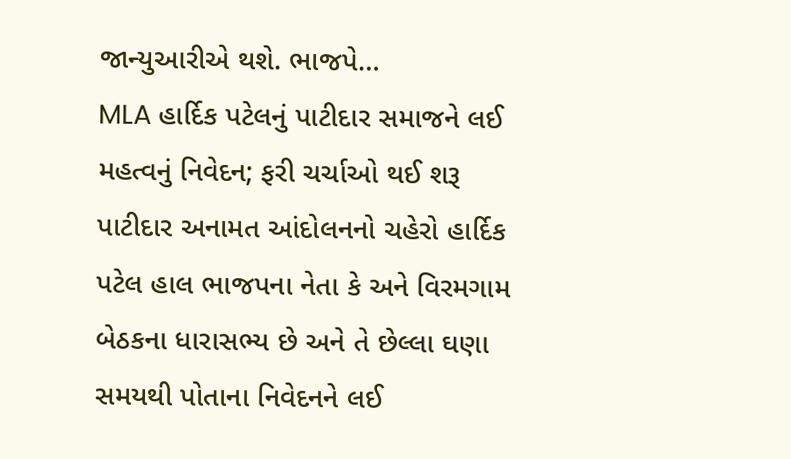જાન્યુઆરીએ થશે. ભાજપે…
MLA હાર્દિક પટેલનું પાટીદાર સમાજને લઈ મહત્વનું નિવેદન; ફરી ચર્ચાઓ થઈ શરૂ
પાટીદાર અનામત આંદોલનનો ચહેરો હાર્દિક પટેલ હાલ ભાજપના નેતા કે અને વિરમગામ બેઠકના ધારાસભ્ય છે અને તે છેલ્લા ઘણા સમયથી પોતાના નિવેદનને લઈ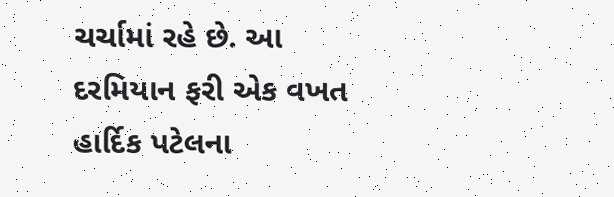ચર્ચામાં રહે છે. આ દરમિયાન ફરી એક વખત હાર્દિક પટેલના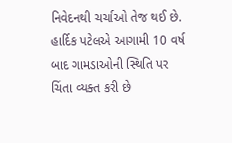નિવેદનથી ચર્ચાઓ તેજ થઈ છે. હાર્દિક પટેલએ આગામી 10 વર્ષ બાદ ગામડાઓની સ્થિતિ પર ચિંતા વ્યક્ત કરી છે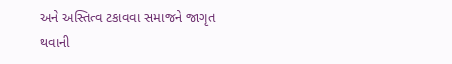અને અસ્તિત્વ ટકાવવા સમાજને જાગૃત થવાની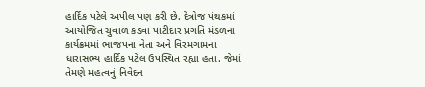હાર્દિક પટેલે અપીલ પણ કરી છે. દેત્રોજ પંથકમાં આયોજિત ચુવાળ કડવા પાટીદાર પ્રગતિ મંડળના કાર્યક્રમમાં ભાજપના નેતા અને વિરમગામના ધારાસભ્ય હાર્દિક પટેલ ઉપસ્થિત રહ્યા હતા. જેમાં તેમણે મહત્વનું નિવેદન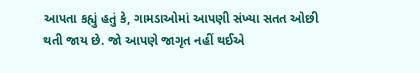આપતા કહ્યું હતું કે, ગામડાઓમાં આપણી સંખ્યા સતત ઓછી થતી જાય છે. જો આપણે જાગૃત નહીં થઈએ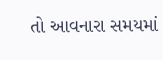તો આવનારા સમયમાં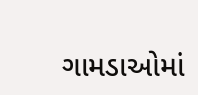ગામડાઓમાં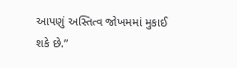આપણું અસ્તિત્વ જોખમમાં મુકાઈ શકે છે.”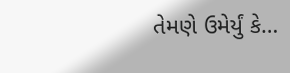તેમણે ઉમેર્યું કે…